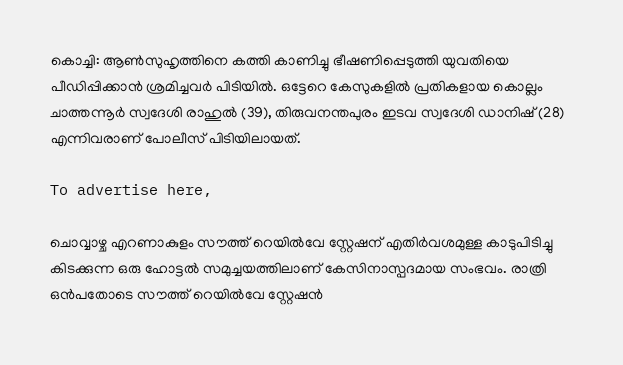കൊച്ചി: ആൺസുഹൃത്തിനെ കത്തി കാണിച്ചു ഭീഷണിപ്പെടുത്തി യുവതിയെ പീഡിപ്പിക്കാൻ ശ്രമിച്ചവർ പിടിയിൽ. ഒട്ടേറെ കേസുകളിൽ പ്രതികളായ കൊല്ലം ചാത്തന്നൂർ സ്വദേശി രാഹുൽ (39), തിരുവനന്തപുരം ഇടവ സ്വദേശി ഡാനിഷ് (28) എന്നിവരാണ് പോലീസ് പിടിയിലായത്.

To advertise here,

ചൊവ്വാഴ്ച എറണാകുളം സൗത്ത് റെയിൽവേ സ്റ്റേഷന് എതിർവശമുള്ള കാടുപിടിച്ചു കിടക്കുന്ന ഒരു ഹോട്ടൽ സമുച്ചയത്തിലാണ് കേസിനാസ്പദമായ സംഭവം. രാത്രി ഒൻപതോടെ സൗത്ത് റെയിൽവേ സ്റ്റേഷൻ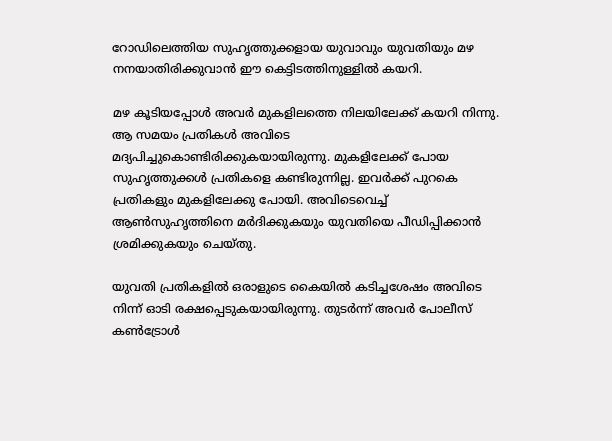റോഡിലെത്തിയ സുഹൃത്തുക്കളായ യുവാവും യുവതിയും മഴ നനയാതിരിക്കുവാൻ ഈ കെട്ടിടത്തിനുള്ളിൽ കയറി.

മഴ കൂടിയപ്പോൾ അവർ മുകളിലത്തെ നിലയിലേക്ക് കയറി നിന്നു. ആ സമയം പ്രതികൾ അവിടെ മദ്യപിച്ചുകൊണ്ടിരിക്കുകയായിരുന്നു. മുകളിലേക്ക് പോയ സുഹൃത്തുക്കൾ പ്രതികളെ കണ്ടിരുന്നില്ല. ഇവർക്ക് പുറകെ പ്രതികളും മുകളിലേക്കു പോയി. അവിടെവെച്ച് ആൺസുഹൃത്തിനെ മർദിക്കുകയും യുവതിയെ പീഡിപ്പിക്കാൻ ശ്രമിക്കുകയും ചെയ്തു.

യുവതി പ്രതികളിൽ ഒരാളുടെ കൈയിൽ കടിച്ചശേഷം അവിടെ നിന്ന് ഓടി രക്ഷപ്പെടുകയായിരുന്നു. തുടർന്ന് അവർ പോലീസ് കൺട്രോൾ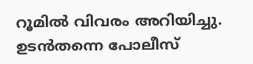റൂമിൽ വിവരം അറിയിച്ചു. ഉടൻതന്നെ പോലീസ്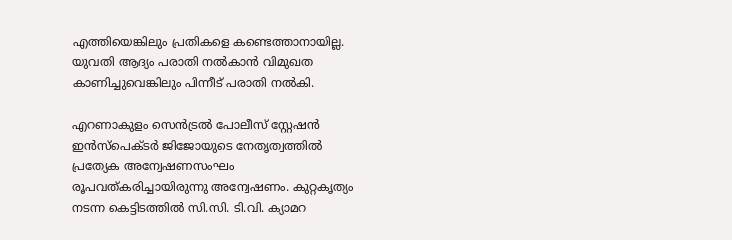എത്തിയെങ്കിലും പ്രതികളെ കണ്ടെത്താനായില്ല. യുവതി ആദ്യം പരാതി നൽകാൻ വിമുഖത കാണിച്ചുവെങ്കിലും പിന്നീട് പരാതി നൽകി.

എറണാകുളം സെൻട്രൽ പോലീസ് സ്റ്റേഷൻ ഇൻസ്‌പെക്ടർ ജിജോയുടെ നേതൃത്വത്തിൽ പ്രത്യേക അന്വേഷണസംഘം രൂപവത്കരിച്ചായിരുന്നു അന്വേഷണം. കുറ്റകൃത്യം നടന്ന കെട്ടിടത്തിൽ സി.സി. ടി.വി. ക്യാമറ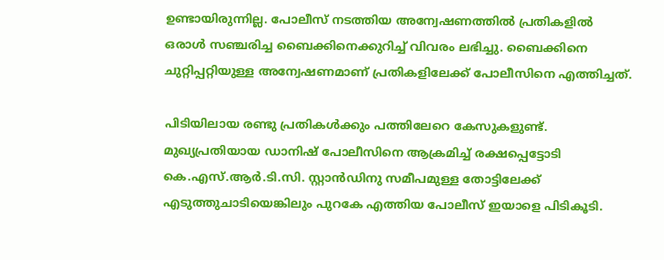ഉണ്ടായിരുന്നില്ല. പോലീസ് നടത്തിയ അന്വേഷണത്തിൽ പ്രതികളിൽ ഒരാൾ സഞ്ചരിച്ച ബൈക്കിനെക്കുറിച്ച് വിവരം ലഭിച്ചു. ബൈക്കിനെ ചുറ്റിപ്പറ്റിയുള്ള അന്വേഷണമാണ് പ്രതികളിലേക്ക് പോലീസിനെ എത്തിച്ചത്.

പിടിയിലായ രണ്ടു പ്രതികൾക്കും പത്തിലേറെ കേസുകളുണ്ട്. മുഖ്യപ്രതിയായ ഡാനിഷ് പോലീസിനെ ആക്രമിച്ച് രക്ഷപ്പെട്ടോടി കെ.എസ്.ആർ.ടി.സി. സ്റ്റാൻഡിനു സമീപമുള്ള തോട്ടിലേക്ക് എടുത്തുചാടിയെങ്കിലും പുറകേ എത്തിയ പോലീസ് ഇയാളെ പിടികൂടി.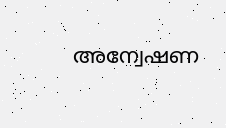അന്വേഷണ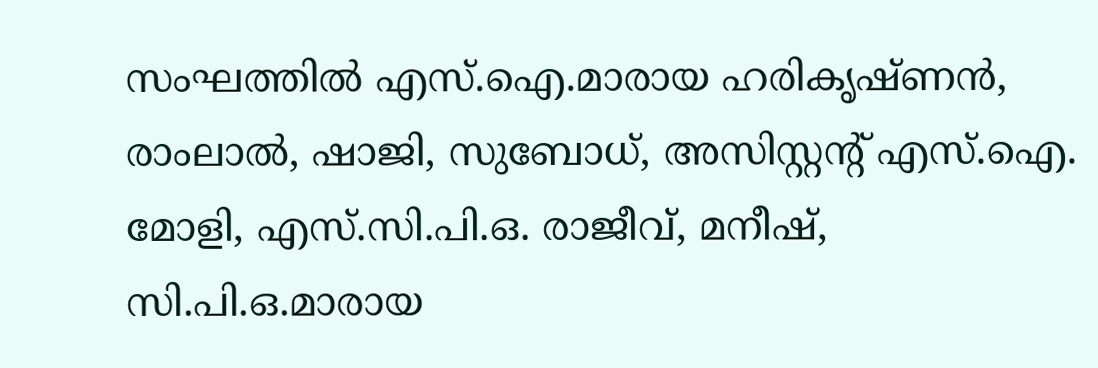സംഘത്തിൽ എസ്.ഐ.മാരായ ഹരികൃഷ്ണൻ, രാംലാൽ, ഷാജി, സുബോധ്, അസിസ്റ്റന്റ് എസ്.ഐ. മോളി, എസ്.സി.പി.ഒ. രാജീവ്, മനീഷ്, സി.പി.ഒ.മാരായ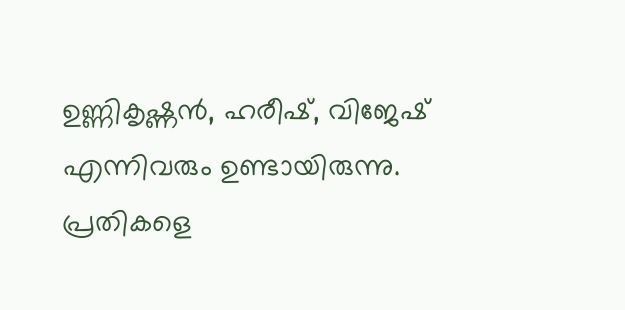ഉണ്ണികൃഷ്ണൻ, ഹരീഷ്, വിജേഷ് എന്നിവരും ഉണ്ടായിരുന്നു. പ്രതികളെ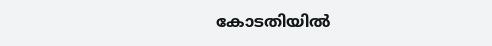കോടതിയിൽ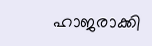ഹാജരാക്കി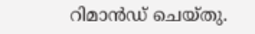റിമാൻഡ് ചെയ്തു.